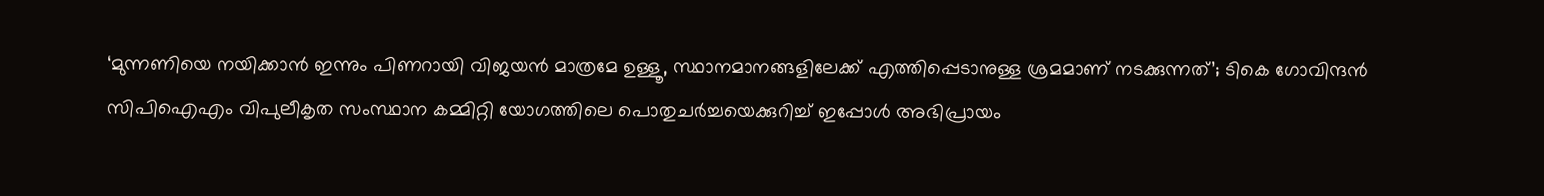‘മുന്നണിയെ നയിക്കാൻ ഇന്നും പിണറായി വിജയൻ മാത്രമേ ഉള്ളൂ, സ്ഥാനമാനങ്ങളിലേക്ക് എത്തിപ്പെടാനുള്ള ശ്രമമാണ് നടക്കുന്നത്’; ടികെ ഗോവിന്ദൻ
സിപിഐഎം വിപുലീകൃത സംസ്ഥാന കമ്മിറ്റി യോഗത്തിലെ പൊതുചർച്ചയെക്കുറിച്ച് ഇപ്പോൾ അഭിപ്രായം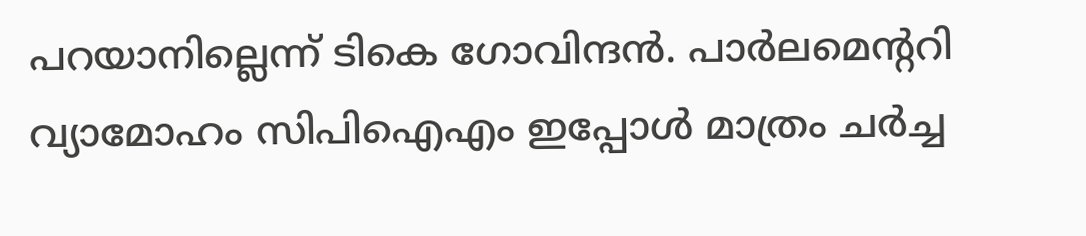പറയാനില്ലെന്ന് ടികെ ഗോവിന്ദൻ. പാർലമെന്ററി വ്യാമോഹം സിപിഐഎം ഇപ്പോൾ മാത്രം ചർച്ച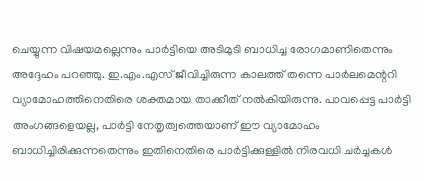ചെയ്യുന്ന വിഷയമല്ലെന്നും പാർട്ടിയെ അടിമുടി ബാധിച്ച രോഗമാണിതെന്നും അദ്ദേഹം പറഞ്ഞു. ഇ.എം.എസ് ജീവിച്ചിരുന്ന കാലത്ത് തന്നെ പാർലമെന്ററി വ്യാമോഹത്തിനെതിരെ ശക്തമായ താക്കീത് നൽകിയിരുന്നു. പാവപ്പെട്ട പാർട്ടി അംഗങ്ങളെയല്ല, പാർട്ടി നേതൃത്വത്തെയാണ് ഈ വ്യാമോഹം ബാധിച്ചിരിക്കുന്നതെന്നും ഇതിനെതിരെ പാർട്ടിക്കുള്ളിൽ നിരവധി ചർച്ചകൾ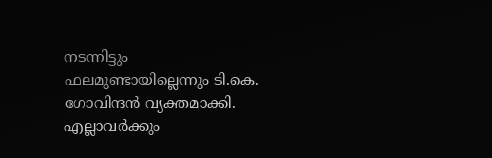നടന്നിട്ടും ഫലമുണ്ടായില്ലെന്നും ടി.കെ. ഗോവിന്ദൻ വ്യക്തമാക്കി.
എല്ലാവർക്കും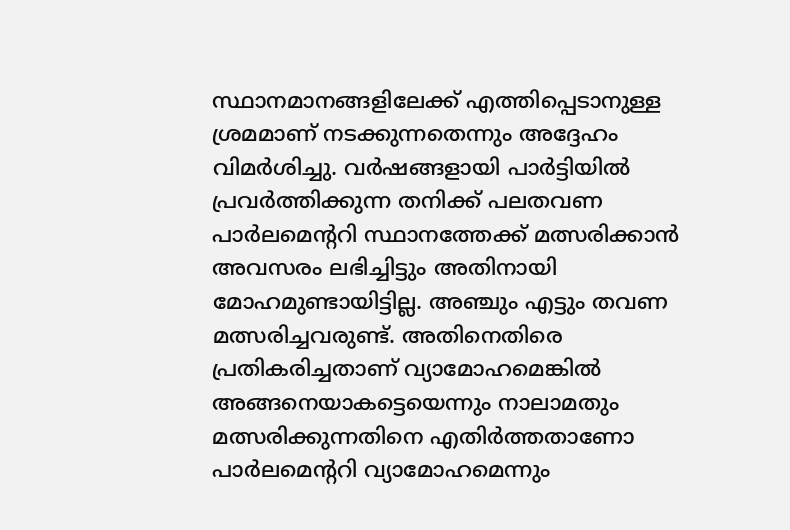സ്ഥാനമാനങ്ങളിലേക്ക് എത്തിപ്പെടാനുള്ള ശ്രമമാണ് നടക്കുന്നതെന്നും അദ്ദേഹം വിമർശിച്ചു. വർഷങ്ങളായി പാർട്ടിയിൽ പ്രവർത്തിക്കുന്ന തനിക്ക് പലതവണ പാർലമെന്ററി സ്ഥാനത്തേക്ക് മത്സരിക്കാൻ അവസരം ലഭിച്ചിട്ടും അതിനായി മോഹമുണ്ടായിട്ടില്ല. അഞ്ചും എട്ടും തവണ മത്സരിച്ചവരുണ്ട്. അതിനെതിരെ പ്രതികരിച്ചതാണ് വ്യാമോഹമെങ്കിൽ അങ്ങനെയാകട്ടെയെന്നും നാലാമതും മത്സരിക്കുന്നതിനെ എതിർത്തതാണോ പാർലമെന്ററി വ്യാമോഹമെന്നും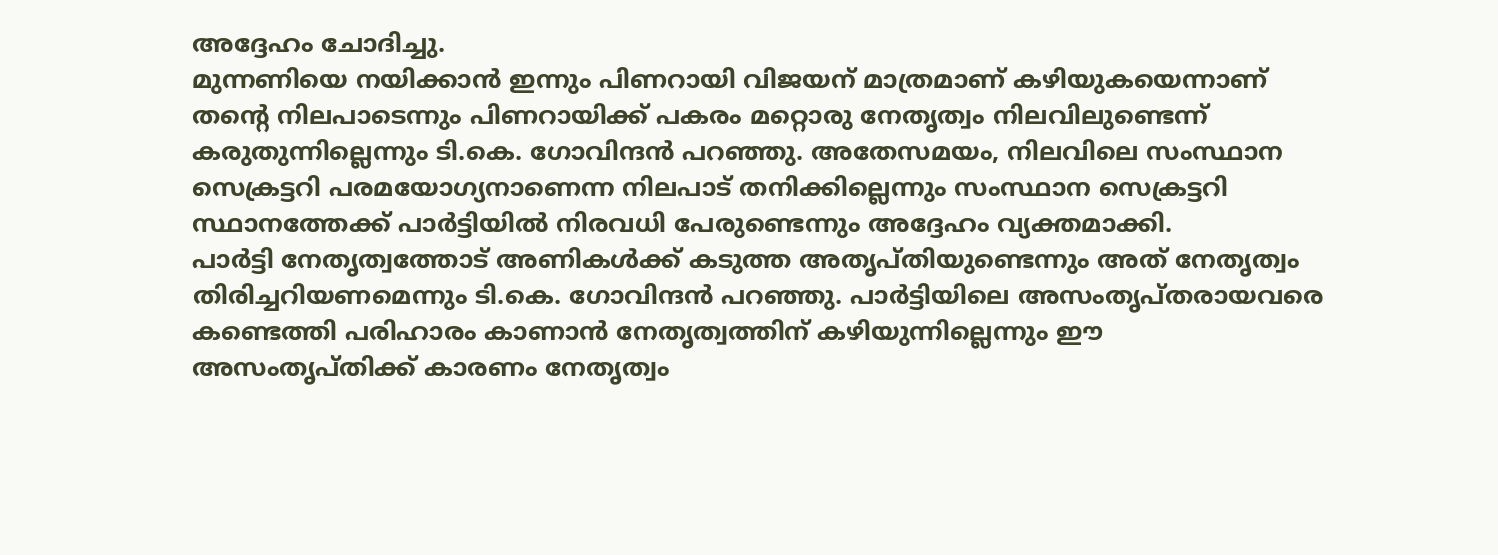അദ്ദേഹം ചോദിച്ചു.
മുന്നണിയെ നയിക്കാൻ ഇന്നും പിണറായി വിജയന് മാത്രമാണ് കഴിയുകയെന്നാണ് തന്റെ നിലപാടെന്നും പിണറായിക്ക് പകരം മറ്റൊരു നേതൃത്വം നിലവിലുണ്ടെന്ന് കരുതുന്നില്ലെന്നും ടി.കെ. ഗോവിന്ദൻ പറഞ്ഞു. അതേസമയം, നിലവിലെ സംസ്ഥാന സെക്രട്ടറി പരമയോഗ്യനാണെന്ന നിലപാട് തനിക്കില്ലെന്നും സംസ്ഥാന സെക്രട്ടറി സ്ഥാനത്തേക്ക് പാർട്ടിയിൽ നിരവധി പേരുണ്ടെന്നും അദ്ദേഹം വ്യക്തമാക്കി.
പാർട്ടി നേതൃത്വത്തോട് അണികൾക്ക് കടുത്ത അതൃപ്തിയുണ്ടെന്നും അത് നേതൃത്വം തിരിച്ചറിയണമെന്നും ടി.കെ. ഗോവിന്ദൻ പറഞ്ഞു. പാർട്ടിയിലെ അസംതൃപ്തരായവരെ കണ്ടെത്തി പരിഹാരം കാണാൻ നേതൃത്വത്തിന് കഴിയുന്നില്ലെന്നും ഈ അസംതൃപ്തിക്ക് കാരണം നേതൃത്വം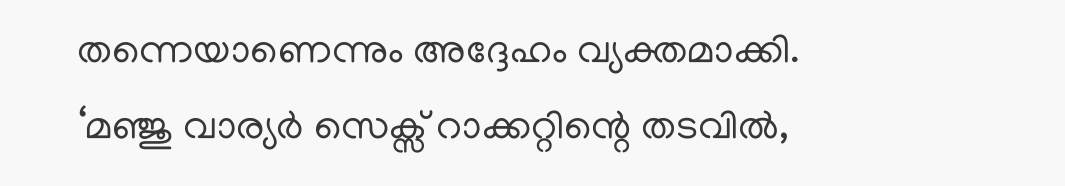തന്നെയാണെന്നും അദ്ദേഹം വ്യക്തമാക്കി.
‘മഞ്ജു വാര്യർ സെക്സ് റാക്കറ്റിന്റെ തടവിൽ,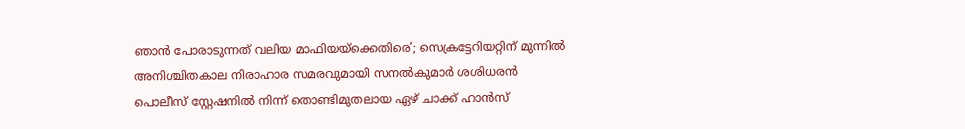ഞാൻ പോരാടുന്നത് വലിയ മാഫിയയ്ക്കെതിരെ’; സെക്രട്ടേറിയറ്റിന് മുന്നിൽ അനിശ്ചിതകാല നിരാഹാര സമരവുമായി സനൽകുമാർ ശശിധരൻ
പൊലീസ് സ്റ്റേഷനിൽ നിന്ന് തൊണ്ടിമുതലായ ഏഴ് ചാക്ക് ഹാൻസ്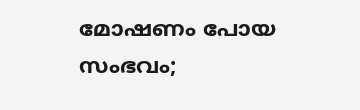മോഷണം പോയ സംഭവം;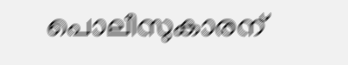പൊലീസുകാരന്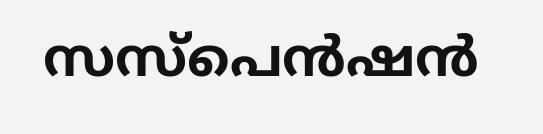സസ്പെൻഷൻ